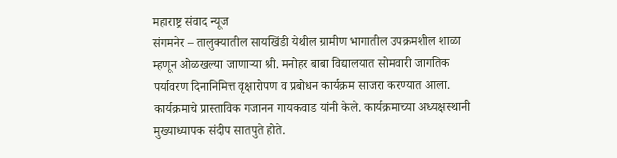महाराष्ट्र संवाद न्यूज
संगमनेर – तालुक्यातील सायखिंडी येथील ग्रामीण भागातील उपक्रमशील शाळा म्हणून ओळखल्या जाणाऱ्या श्री. मनोहर बाबा विद्यालयात सोमवारी जागतिक पर्यावरण दिनानिमित्त वृक्षारोपण व प्रबोधन कार्यक्रम साजरा करण्यात आला.
कार्यक्रमाचे प्रास्ताविक गजानन गायकवाड यांनी केले. कार्यक्रमाच्या अध्यक्षस्थानी मुख्याध्यापक संदीप सातपुते होते.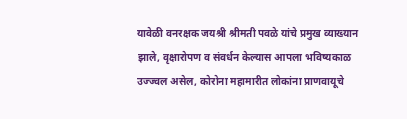यावेळी वनरक्षक जयश्री श्रीमती पवळे यांचे प्रमुख व्याख्यान झाले, वृक्षारोपण व संवर्धन केल्यास आपला भविष्यकाळ उज्ज्वल असेल, कोरोना महामारीत लोकांना प्राणवायूचे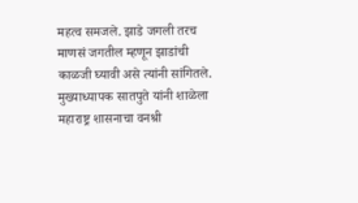महत्व समजले. झाडे जगली तरच माणसं जगतील म्हणून झाडांची काळजी घ्यावी असे त्यांनी सांगितले.
मुख्याध्यापक सातपुते यांनी शाळेला महाराष्ट्र शासनाचा वनश्री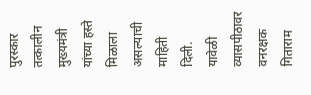पुरस्कार तत्कालीन मुख्यमंत्री यांच्या हस्ते मिळाला असल्याची माहिती दिली.
यावेळी व्यासपीठावर वनरक्षक गिताराम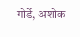गोर्डे, अशोक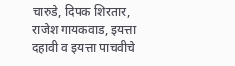चारुडे, दिपक शिरतार, राजेश गायकवाड, इयत्ता दहावी व इयत्ता पाचवीचे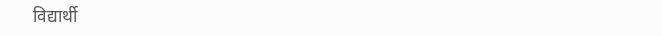विद्यार्थी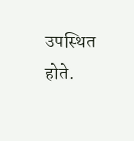उपस्थित होते.